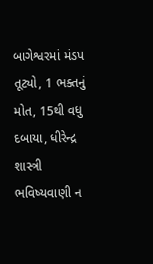બાગેશ્વરમાં મંડપ તૂટ્યો, 1 ભક્તનું મોત, 15થી વધુ દબાયા, ધીરેન્દ્ર શાસ્ત્રી ભવિષ્યવાણી ન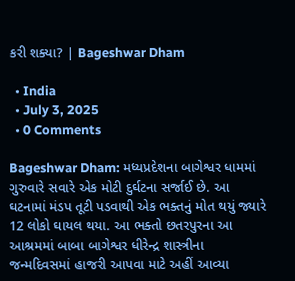કરી શક્યા? | Bageshwar Dham

  • India
  • July 3, 2025
  • 0 Comments

Bageshwar Dham: મધ્યપ્રદેશના બાગેશ્વર ધામમાં ગુરુવારે સવારે એક મોટી દુર્ઘટના સર્જાઈ છે. આ ઘટનામાં મંડપ તૂટી પડવાથી એક ભક્તનું મોત થયું જ્યારે 12 લોકો ઘાયલ થયા. આ ભક્તો છતરપુરના આ આશ્રમમાં બાબા બાગેશ્વર ધીરેન્દ્ર શાસ્ત્રીના જન્મદિવસમાં હાજરી આપવા માટે અહીં આવ્યા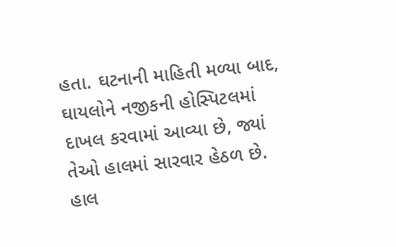હતા. ઘટનાની માહિતી મળ્યા બાદ, ઘાયલોને નજીકની હોસ્પિટલમાં દાખલ કરવામાં આવ્યા છે, જ્યાં તેઓ હાલમાં સારવાર હેઠળ છે. હાલ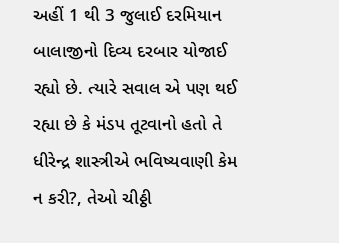અહીં 1 થી 3 જુલાઈ દરમિયાન બાલાજીનો દિવ્ય દરબાર યોજાઈ રહ્યો છે. ત્યારે સવાલ એ પણ થઈ રહ્યા છે કે મંડપ તૂટવાનો હતો તે ધીરેન્દ્ર શાસ્ત્રીએ ભવિષ્યવાણી કેમ ન કરી?, તેઓ ચીઠ્ઠી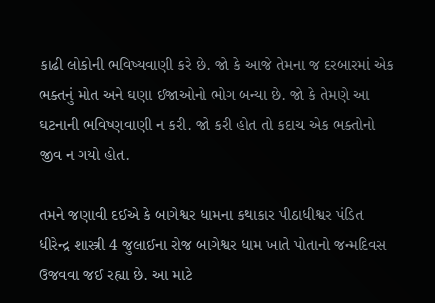કાઢી લોકોની ભવિષ્યવાણી કરે છે. જો કે આજે તેમના જ દરબારમાં એક ભક્તનું મોત અને ઘણા ઈજાઓનો ભોગ બન્યા છે. જો કે તેમણે આ ઘટનાની ભવિષ્ણવાણી ન કરી. જો કરી હોત તો કદાચ એક ભક્તોનો જીવ ન ગયો હોત.

તમને જણાવી દઈએ કે બાગેશ્વર ધામના કથાકાર પીઠાધીશ્વર પંડિત ધીરેન્દ્ર શાસ્ત્રી 4 જુલાઈના રોજ બાગેશ્વર ધામ ખાતે પોતાનો જન્મદિવસ ઉજવવા જઈ રહ્યા છે. આ માટે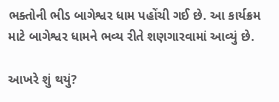ભક્તોની ભીડ બાગેશ્વર ધામ પહોંચી ગઈ છે. આ કાર્યક્રમ માટે બાગેશ્વર ધામને ભવ્ય રીતે શણગારવામાં આવ્યું છે.

આખરે શું થયું?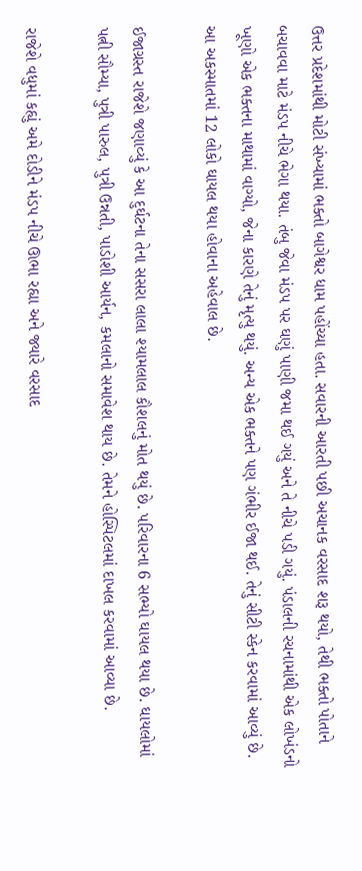ઉત્તર પ્રદેશમાંથી મોટી સંખ્યામાં ભક્તો બાગેશ્વર ધામ પહોંચ્યા હતા. સવારની આરતી પછી અચાનક વરસાદ શરૂ થયો, તેથી ભક્તો પોતાને બચાવવા માટે મંડપ નીચે ભેગા થયા. તંબુ જેવા મંડપ પર ઘણું પાણી જમા થઈ ગયું અને તે નીચે પડી ગયું. પંડાલની રચનામાંથી એક લોખંડનો ખૂણો એક ભક્તના માથામાં વાગ્યો, જેના કારણે તેનું મૃત્યુ થયું. અન્ય એક ભક્તને પણ ગંભીર ઈજા થઈ. તેનું સીટી સ્કેન કરવામાં આવ્યું છે. આ અકસ્માતમાં 12 લોકો ઘાયલ થયા હોવાના અહેવાલ છે.

ઈજાગ્રસ્ત રાજેશે જણાવ્યું કે આ દુર્ઘટના તેના સસરા લાલા શ્યામલાલ કૌશલનું મોત થયું છે. પરિવારના 6 સભ્યો ઘાયલ થયા છે. ઘાયલોમાં પત્ની સૌમ્યા, પુત્રી પારુલ, પુત્રી ઉન્નતી, પાડોશી આર્યન, કમલાનો સમાવેશ થાય છે. તેમને હોસ્પિટલમાં દાખલ કરવામાં આવ્યા છે.

રાજેશે વધુમાં કહ્યું અમે દોડીને મંડપ નીચે ઊભા રહ્યા અને જ્યારે વરસાદ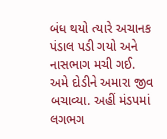બંધ થયો ત્યારે અચાનક પંડાલ પડી ગયો અને નાસભાગ મચી ગઈ. અમે દોડીને અમારા જીવ બચાવ્યા. અહીં મંડપમાં લગભગ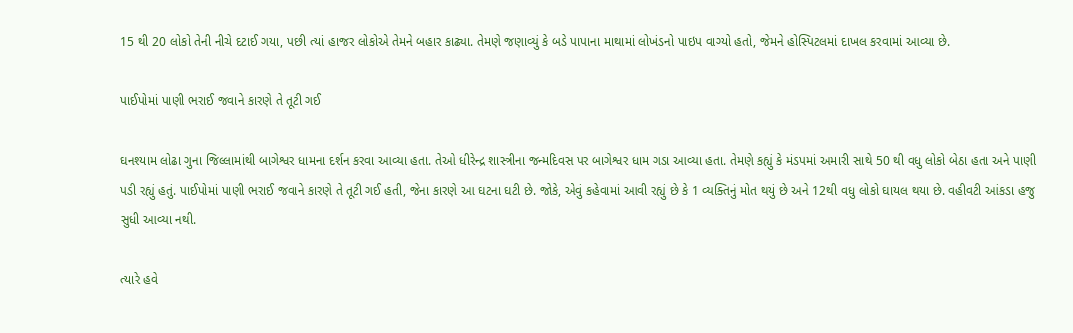15 થી 20 લોકો તેની નીચે દટાઈ ગયા, પછી ત્યાં હાજર લોકોએ તેમને બહાર કાઢ્યા. તેમણે જણાવ્યું કે બડે પાપાના માથામાં લોખંડનો પાઇપ વાગ્યો હતો, જેમને હોસ્પિટલમાં દાખલ કરવામાં આવ્યા છે.

પાઈપોમાં પાણી ભરાઈ જવાને કારણે તે તૂટી ગઈ

ઘનશ્યામ લોઢા ગુના જિલ્લામાંથી બાગેશ્વર ધામના દર્શન કરવા આવ્યા હતા. તેઓ ધીરેન્દ્ર શાસ્ત્રીના જન્મદિવસ પર બાગેશ્વર ધામ ગડા આવ્યા હતા. તેમણે કહ્યું કે મંડપમાં અમારી સાથે 50 થી વધુ લોકો બેઠા હતા અને પાણી પડી રહ્યું હતું. પાઈપોમાં પાણી ભરાઈ જવાને કારણે તે તૂટી ગઈ હતી, જેના કારણે આ ઘટના ઘટી છે. જોકે, એવું કહેવામાં આવી રહ્યું છે કે 1 વ્યક્તિનું મોત થયું છે અને 12થી વધુ લોકો ઘાયલ થયા છે. વહીવટી આંકડા હજુ સુધી આવ્યા નથી.

ત્યારે હવે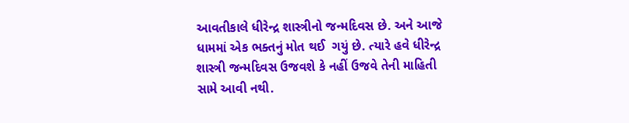આવતીકાલે ધીરેન્દ્ર શાસ્ત્રીનો જન્મદિવસ છે. અને આજે ધામમાં એક ભક્તનું મોત થઈ  ગયું છે. ત્યારે હવે ધીરેન્દ્ર શાસ્ત્રી જન્મદિવસ ઉજવશે કે નહીં ઉજવે તેની માહિતી સામે આવી નથી.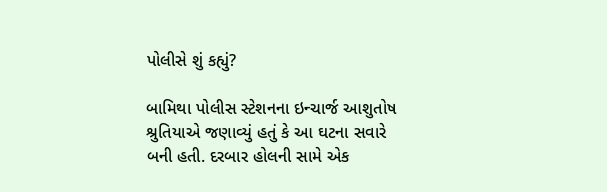પોલીસે શું કહ્યું?

બામિથા પોલીસ સ્ટેશનના ઇન્ચાર્જ આશુતોષ શ્રુતિયાએ જણાવ્યું હતું કે આ ઘટના સવારે બની હતી. દરબાર હોલની સામે એક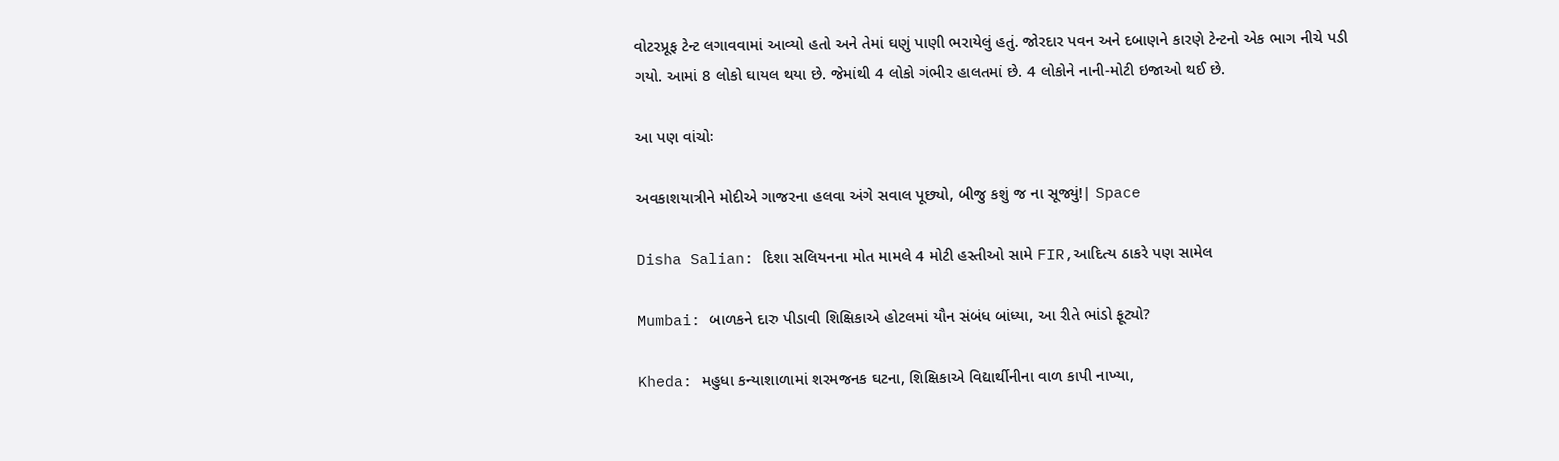વોટરપ્રૂફ ટેન્ટ લગાવવામાં આવ્યો હતો અને તેમાં ઘણું પાણી ભરાયેલું હતું. જોરદાર પવન અને દબાણને કારણે ટેન્ટનો એક ભાગ નીચે પડી ગયો. આમાં 8 લોકો ઘાયલ થયા છે. જેમાંથી 4 લોકો ગંભીર હાલતમાં છે. 4 લોકોને નાની-મોટી ઇજાઓ થઈ છે.

આ પણ વાંચોઃ

અવકાશયાત્રીને મોદીએ ગાજરના હલવા અંગે સવાલ પૂછ્યો, બીજુ કશું જ ના સૂજ્યું!| Space

Disha Salian: દિશા સલિયનના મોત મામલે 4 મોટી હસ્તીઓ સામે FIR,આદિત્ય ઠાકરે પણ સામેલ

Mumbai: બાળકને દારુ પીડાવી શિક્ષિકાએ હોટલમાં યૌન સંબંધ બાંધ્યા, આ રીતે ભાંડો ફૂટ્યો?

Kheda: મહુધા કન્યાશાળામાં શરમજનક ઘટના, શિક્ષિકાએ વિદ્યાર્થીનીના વાળ કાપી નાખ્યા,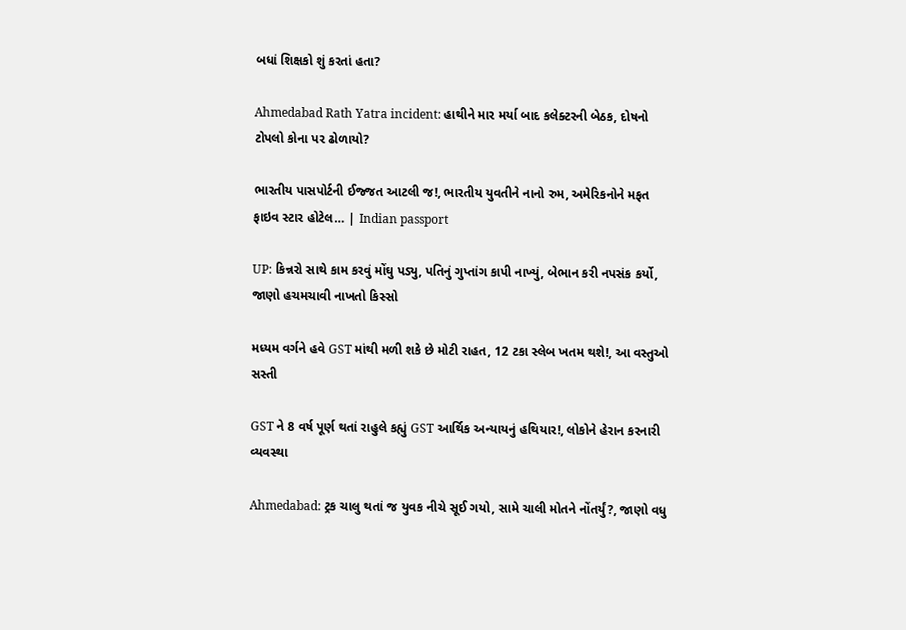બધાં શિક્ષકો શું કરતાં હતા?

Ahmedabad Rath Yatra incident: હાથીને માર મર્યા બાદ કલેક્ટરની બેઠક, દોષનો ટોપલો કોના પર ઢોળાયો?

ભારતીય પાસપોર્ટની ઈજ્જત આટલી જ!, ભારતીય યુવતીને નાનો રુમ, અમેરિકનોને મફત ફાઇવ સ્ટાર હોટેલ… | Indian passport

UP: કિન્નરો સાથે કામ કરવું મોંઘુ પડ્યુ, પતિનું ગુપ્તાંગ કાપી નાખ્યું, બેભાન કરી નપસંક કર્યો, જાણો હચમચાવી નાખતો કિસ્સો

મધ્યમ વર્ગને હવે GST માંથી મળી શકે છે મોટી રાહત, 12 ટકા સ્લેબ ખતમ થશે!, આ વસ્તુઓ સસ્તી

GST ને 8 વર્ષ પૂર્ણ થતાં રાહુલે કહ્યું GST આર્થિક અન્યાયનું હથિયાર!, લોકોને હેરાન કરનારી વ્યવસ્થા

Ahmedabad: ટ્રક ચાલુ થતાં જ યુવક નીચે સૂઈ ગયો, સામે ચાલી મોતને નોંતર્યું?, જાણો વધુ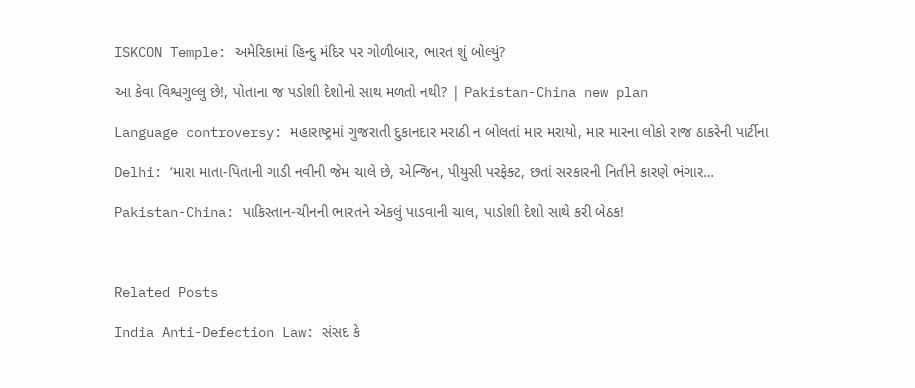ISKCON Temple: અમેરિકામાં હિન્દુ મંદિર પર ગોળીબાર, ભારત શું બોલ્યું?

આ કેવા વિશ્વગુલ્લુ છે!, પોતાના જ પડોશી દેશોનો સાથ મળતો નથી? | Pakistan-China new plan

Language controversy: મહારાષ્ટ્રમાં ગુજરાતી દુકાનદાર મરાઠી ન બોલતાં માર મરાયો, માર મારના લોકો રાજ ઠાકરેની પાર્ટીના

Delhi: ‘મારા માતા-પિતાની ગાડી નવીની જેમ ચાલે છે, એન્જિન, પીયુસી પરફેક્ટ, છતાં સરકારની નિતીને કારણે ભંગાર…

Pakistan-China: પાકિસ્તાન-ચીનની ભારતને એકલું પાડવાની ચાલ, પાડોશી દેશો સાથે કરી બેઠક!



Related Posts

India Anti-Defection Law: સંસદ કે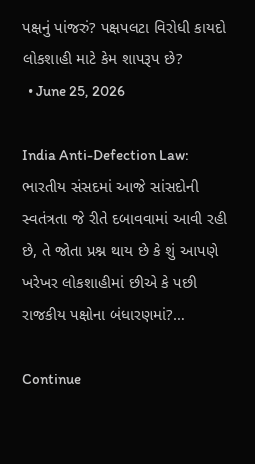પક્ષનું પાંજરું? પક્ષપલટા વિરોધી કાયદો લોકશાહી માટે કેમ શાપરૂપ છે?
  • June 25, 2026

India Anti-Defection Law: ભારતીય સંસદમાં આજે સાંસદોની સ્વતંત્રતા જે રીતે દબાવવામાં આવી રહી છે, તે જોતા પ્રશ્ન થાય છે કે શું આપણે ખરેખર લોકશાહીમાં છીએ કે પછી રાજકીય પક્ષોના બંધારણમાં?…

Continue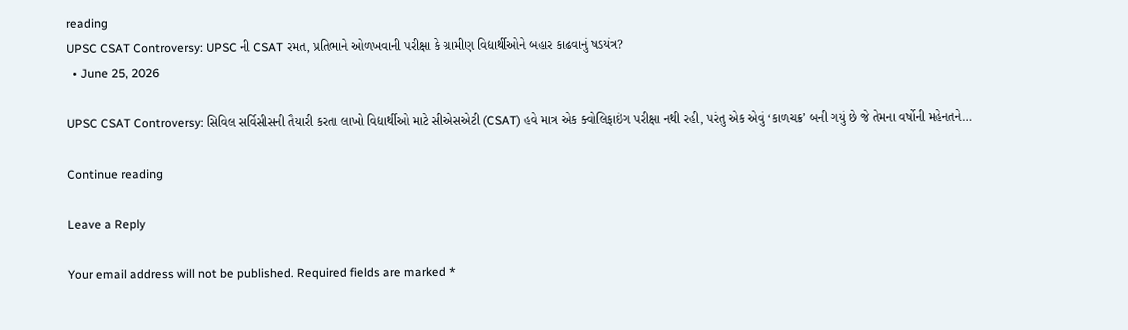reading
UPSC CSAT Controversy: UPSC ની CSAT રમત, પ્રતિભાને ઓળખવાની પરીક્ષા કે ગ્રામીણ વિદ્યાર્થીઓને બહાર કાઢવાનું ષડયંત્ર?
  • June 25, 2026

UPSC CSAT Controversy: સિવિલ સર્વિસીસની તૈયારી કરતા લાખો વિદ્યાર્થીઓ માટે સીએસએટી (CSAT) હવે માત્ર એક ક્વોલિફાઇંગ પરીક્ષા નથી રહી, પરંતુ એક એવું ‘કાળચક્ર’ બની ગયું છે જે તેમના વર્ષોની મહેનતને…

Continue reading

Leave a Reply

Your email address will not be published. Required fields are marked *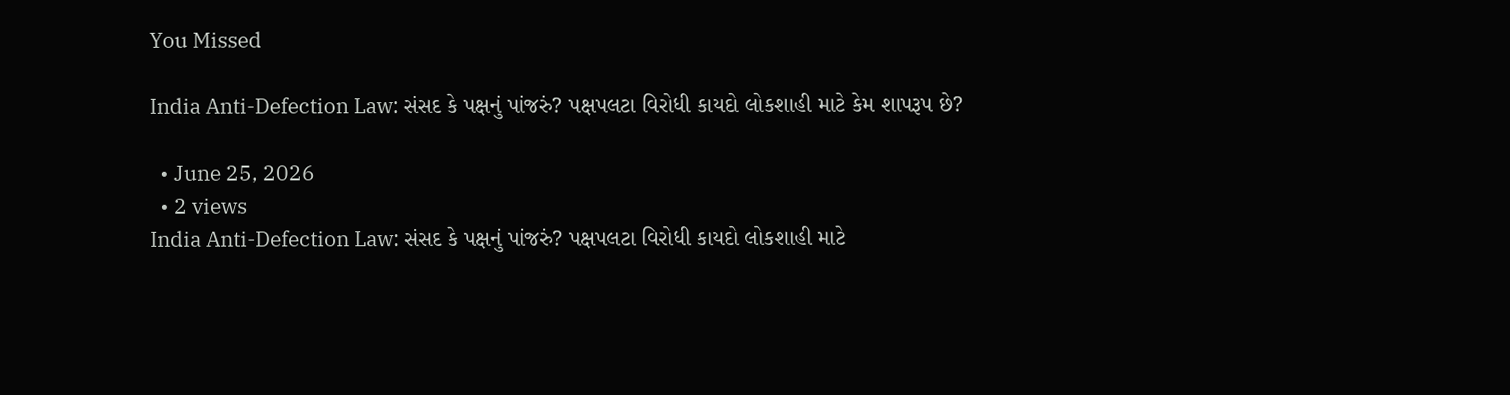You Missed

India Anti-Defection Law: સંસદ કે પક્ષનું પાંજરું? પક્ષપલટા વિરોધી કાયદો લોકશાહી માટે કેમ શાપરૂપ છે?

  • June 25, 2026
  • 2 views
India Anti-Defection Law: સંસદ કે પક્ષનું પાંજરું? પક્ષપલટા વિરોધી કાયદો લોકશાહી માટે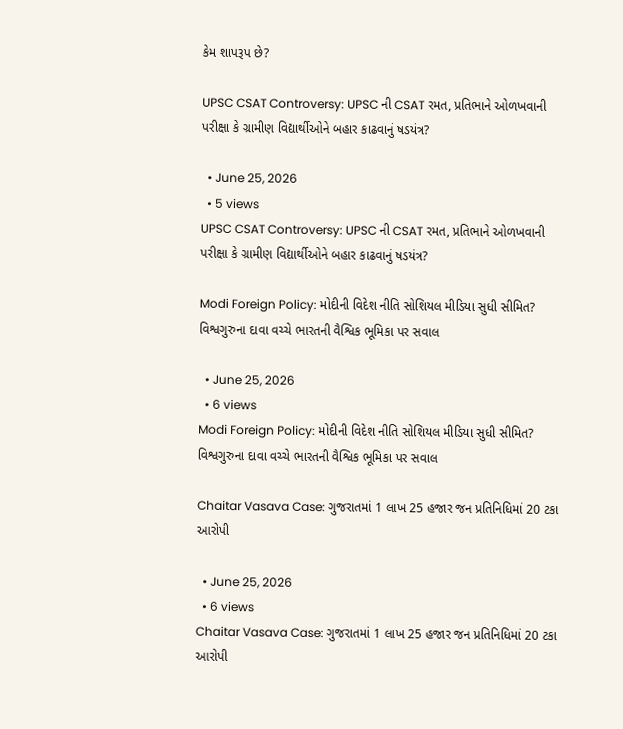કેમ શાપરૂપ છે?

UPSC CSAT Controversy: UPSC ની CSAT રમત, પ્રતિભાને ઓળખવાની પરીક્ષા કે ગ્રામીણ વિદ્યાર્થીઓને બહાર કાઢવાનું ષડયંત્ર?

  • June 25, 2026
  • 5 views
UPSC CSAT Controversy: UPSC ની CSAT રમત, પ્રતિભાને ઓળખવાની પરીક્ષા કે ગ્રામીણ વિદ્યાર્થીઓને બહાર કાઢવાનું ષડયંત્ર?

Modi Foreign Policy: મોદીની વિદેશ નીતિ સોશિયલ મીડિયા સુધી સીમિત? વિશ્વગુરુના દાવા વચ્ચે ભારતની વૈશ્વિક ભૂમિકા પર સવાલ

  • June 25, 2026
  • 6 views
Modi Foreign Policy: મોદીની વિદેશ નીતિ સોશિયલ મીડિયા સુધી સીમિત? વિશ્વગુરુના દાવા વચ્ચે ભારતની વૈશ્વિક ભૂમિકા પર સવાલ

Chaitar Vasava Case: ગુજરાતમાં 1 લાખ 25 હજાર જન પ્રતિનિધિમાં 20 ટકા આરોપી

  • June 25, 2026
  • 6 views
Chaitar Vasava Case: ગુજરાતમાં 1 લાખ 25 હજાર જન પ્રતિનિધિમાં 20 ટકા આરોપી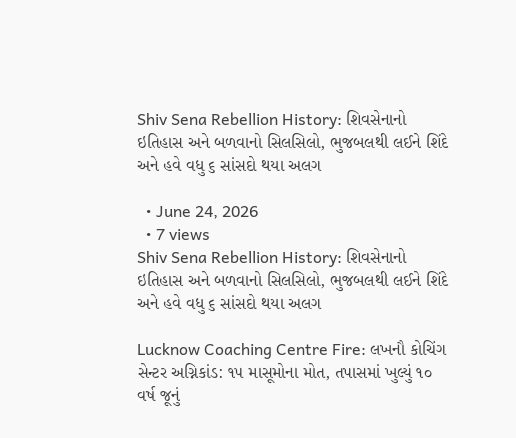Shiv Sena Rebellion History: શિવસેનાનો ઇતિહાસ અને બળવાનો સિલસિલો, ભુજબલથી લઈને શિંદે અને હવે વધુ ૬ સાંસદો થયા અલગ

  • June 24, 2026
  • 7 views
Shiv Sena Rebellion History: શિવસેનાનો ઇતિહાસ અને બળવાનો સિલસિલો, ભુજબલથી લઈને શિંદે અને હવે વધુ ૬ સાંસદો થયા અલગ

Lucknow Coaching Centre Fire: લખનૌ કોચિંગ સેન્ટર અગ્નિકાંડ: ૧૫ માસૂમોના મોત, તપાસમાં ખુલ્યું ૧૦ વર્ષ જૂનું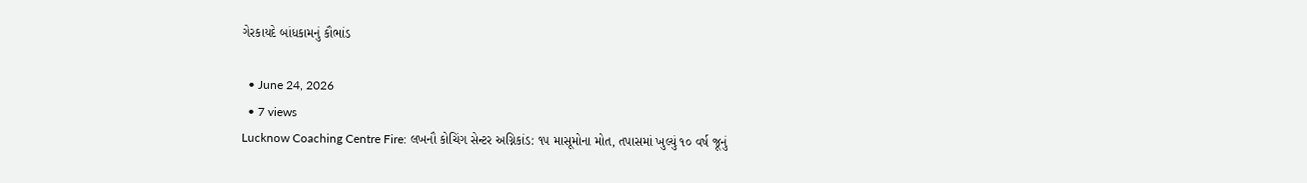ગેરકાયદે બાંધકામનું કૌભાંડ

  • June 24, 2026
  • 7 views
Lucknow Coaching Centre Fire: લખનૌ કોચિંગ સેન્ટર અગ્નિકાંડ: ૧૫ માસૂમોના મોત, તપાસમાં ખુલ્યું ૧૦ વર્ષ જૂનું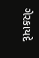ગેરકાયદે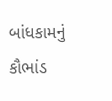બાંધકામનું કૌભાંડ